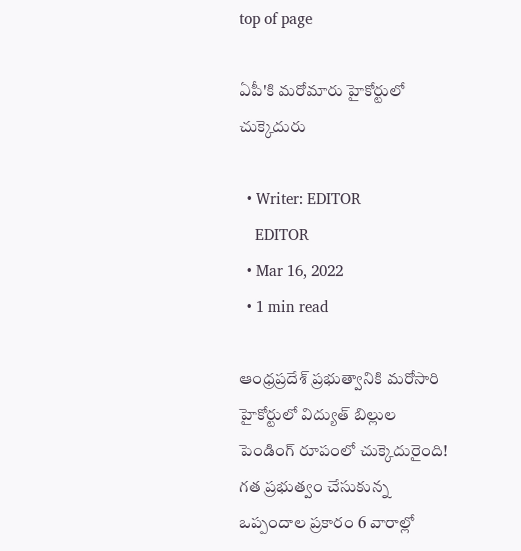top of page

ఏపీ'కి మరోమారు హైకోర్టులో చుక్కెదురు

  • Writer: EDITOR
    EDITOR
  • Mar 16, 2022
  • 1 min read

ఆంధ్రప్రదేశ్ ప్రభుత్వానికి మరోసారి హైకోర్టులో విద్యుత్ బిల్లుల పెండింగ్ రూపంలో చుక్కెదురైంది! గత ప్రభుత్వం చేసుకున్న ఒప్పందాల ప్రకారం 6 వారాల్లో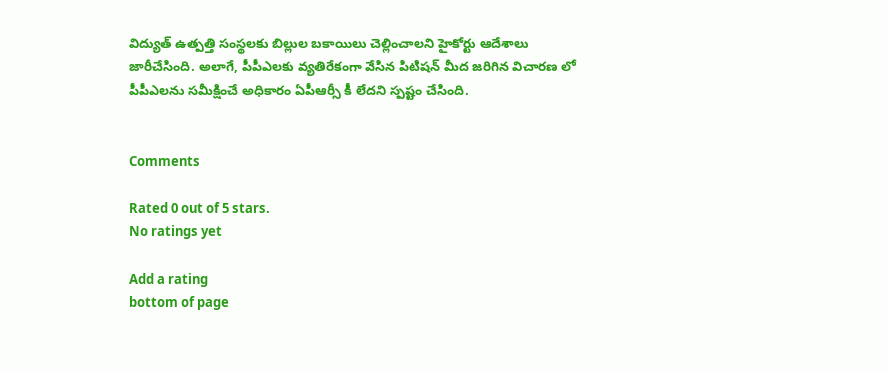విద్యుత్ ఉత్పత్తి సంస్థలకు బిల్లుల బకాయిలు చెల్లించాలని హైకోర్టు ఆదేశాలు జారీచేసింది. అలాగే, పీపీఎలకు వ్యతిరేకంగా వేసిన పిటిషన్ మీద జరిగిన విచారణ లో పీపీఎలను సమీక్షించే అధికారం ఏపీఆర్సీ కీ లేదని స్పష్టం చేసింది.


Comments

Rated 0 out of 5 stars.
No ratings yet

Add a rating
bottom of page